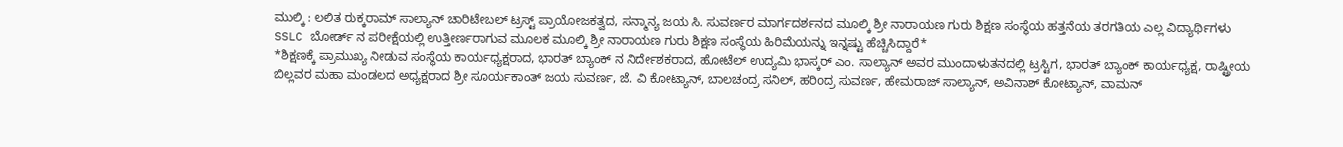ಮುಲ್ಕಿ : ಲಲಿತ ರುಕ್ಕರಾಮ್ ಸಾಲ್ಯಾನ್ ಚಾರಿಟೇಬಲ್ ಟ್ರಸ್ಟ್ ಪ್ರಾಯೋಜಕತ್ವದ, ಸನ್ಮಾನ್ಯ ಜಯ ಸಿ. ಸುವರ್ಣರ ಮಾರ್ಗದರ್ಶನದ ಮೂಲ್ಕಿ ಶ್ರೀ ನಾರಾಯಣ ಗುರು ಶಿಕ್ಷಣ ಸಂಸ್ಥೆಯ ಹತ್ತನೆಯ ತರಗತಿಯ ಎಲ್ಲ ವಿದ್ಯಾರ್ಥಿಗಳು SSLC ಬೋರ್ಡ್ ನ ಪರೀಕ್ಷೆಯಲ್ಲಿ ಉತ್ತೀರ್ಣರಾಗುವ ಮೂಲಕ ಮೂಲ್ಕಿ ಶ್ರೀ ನಾರಾಯಣ ಗುರು ಶಿಕ್ಷಣ ಸಂಸ್ಥೆಯ ಹಿರಿಮೆಯನ್ನು ಇನ್ನಷ್ಟು ಹೆಚ್ಚಿಸಿದ್ದಾರೆ*
*ಶಿಕ್ಷಣಕ್ಕೆ ಪ್ರಾಮುಖ್ಯ ನೀಡುವ ಸಂಸ್ಥೆಯ ಕಾರ್ಯಧ್ಯಕ್ಷರಾದ, ಭಾರತ್ ಬ್ಯಾಂಕ್ ನ ನಿರ್ದೇಶಕರಾದ, ಹೋಟೆಲ್ ಉದ್ಯಮಿ ಭಾಸ್ಕರ್ ಎಂ. ಸಾಲ್ಯಾನ್ ಅವರ ಮುಂದಾಳುತನದಲ್ಲಿ ಟ್ರಸ್ಟಿಗ, ಭಾರತ್ ಬ್ಯಾಂಕ್ ಕಾರ್ಯಧ್ಯಕ್ಷ, ರಾಷ್ಟ್ರೀಯ ಬಿಲ್ಲವರ ಮಹಾ ಮಂಡಲದ ಅಧ್ಯಕ್ಷರಾದ ಶ್ರೀ ಸೂರ್ಯಕಾಂತ್ ಜಯ ಸುವರ್ಣ, ಜೆ. ವಿ ಕೋಟ್ಯಾನ್, ಬಾಲಚಂದ್ರ ಸನಿಲ್, ಹರಿoದ್ರ ಸುವರ್ಣ, ಹೇಮರಾಜ್ ಸಾಲ್ಯಾನ್, ಅವಿನಾಶ್ ಕೋಟ್ಯಾನ್, ವಾಮನ್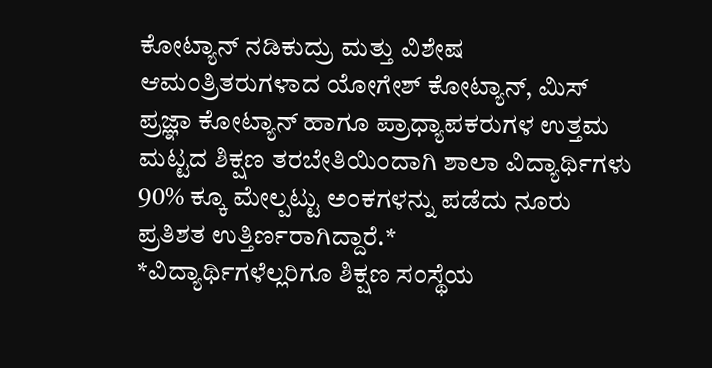ಕೋಟ್ಯಾನ್ ನಡಿಕುದ್ರು ಮತ್ತು ವಿಶೇಷ ಆಮಂತ್ರಿತರುಗಳಾದ ಯೋಗೇಶ್ ಕೋಟ್ಯಾನ್, ಮಿಸ್ ಪ್ರಜ್ಞಾ ಕೋಟ್ಯಾನ್ ಹಾಗೂ ಪ್ರಾಧ್ಯಾಪಕರುಗಳ ಉತ್ತಮ ಮಟ್ಟದ ಶಿಕ್ಷಣ ತರಬೇತಿಯಿಂದಾಗಿ ಶಾಲಾ ವಿದ್ಯಾರ್ಥಿಗಳು 90% ಕ್ಕೂ ಮೇಲ್ಪಟ್ಟು ಅಂಕಗಳನ್ನು ಪಡೆದು ನೂರು ಪ್ರತಿಶತ ಉತ್ತಿರ್ಣರಾಗಿದ್ದಾರೆ.*
*ವಿದ್ಯಾರ್ಥಿಗಳೆಲ್ಲರಿಗೂ ಶಿಕ್ಷಣ ಸಂಸ್ಥೆಯ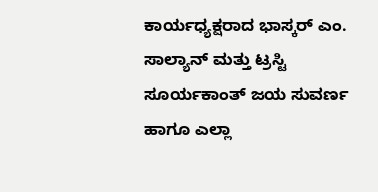ಕಾರ್ಯಧ್ಯಕ್ಷರಾದ ಭಾಸ್ಕರ್ ಎಂ. ಸಾಲ್ಯಾನ್ ಮತ್ತು ಟ್ರಸ್ಟಿ ಸೂರ್ಯಕಾಂತ್ ಜಯ ಸುವರ್ಣ ಹಾಗೂ ಎಲ್ಲಾ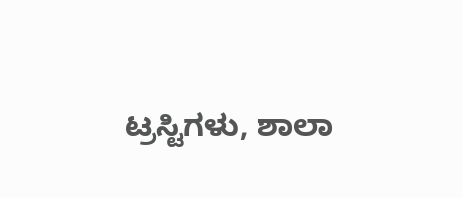ಟ್ರಸ್ಟಿಗಳು, ಶಾಲಾ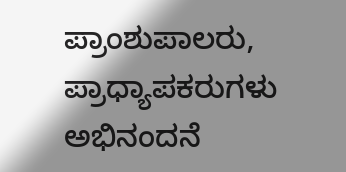ಪ್ರಾಂಶುಪಾಲರು, ಪ್ರಾಧ್ಯಾಪಕರುಗಳು ಅಭಿನಂದನೆ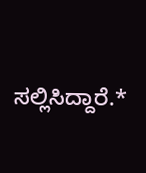ಸಲ್ಲಿಸಿದ್ದಾರೆ.*